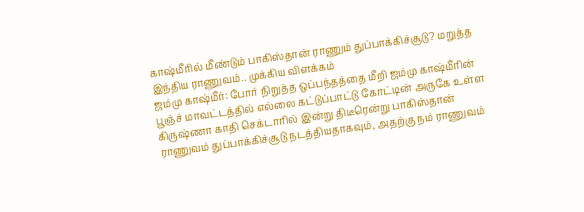காஷ்மீரில் மீண்டும் பாகிஸ்தான் ராணும் துப்பாக்கிச்சூடு? மறுத்த இந்திய ராணுவம்.. முக்கிய விளக்கம்
ஜம்மு காஷ்மீர்: போர் நிறுத்த ஒப்பந்தத்தை மீறி ஜம்மு காஷ்மீரின் பூஞ்ச் மாவட்டத்தில் எல்லை கட்டுப்பாட்டு கோட்டின் அருகே உள்ள கிருஷ்ணா காதி செக்டாரில் இன்று திடீரென்று பாகிஸ்தான் ராணுவம் துப்பாக்கிச்சூடு நடத்தியதாகவும், அதற்கு நம் ராணுவம்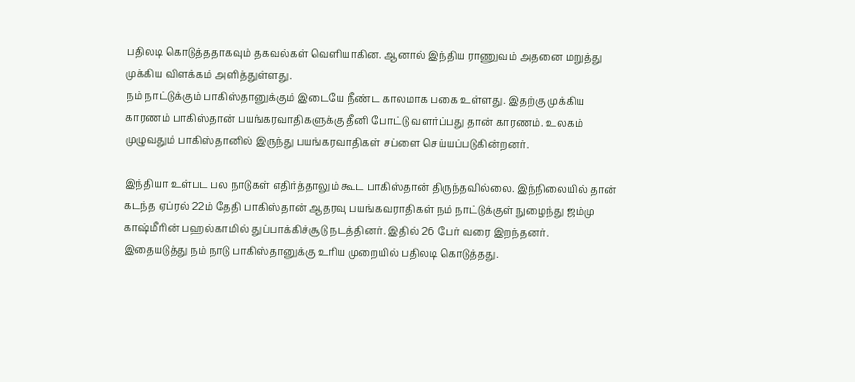பதிலடி கொடுத்ததாகவும் தகவல்கள் வெளியாகின. ஆனால் இந்திய ராணுவம் அதனை மறுத்து முக்கிய விளக்கம் அளித்துள்ளது.
நம் நாட்டுக்கும் பாகிஸ்தானுக்கும் இடையே நீண்ட காலமாக பகை உள்ளது. இதற்கு முக்கிய காரணம் பாகிஸ்தான் பயங்கரவாதிகளுக்கு தீனி போட்டு வளர்ப்பது தான் காரணம். உலகம் முழுவதும் பாகிஸ்தானில் இருந்து பயங்கரவாதிகள் சப்ளை செய்யப்படுகின்றனர்.

இந்தியா உள்பட பல நாடுகள் எதிர்த்தாலும் கூட பாகிஸ்தான் திருந்தவில்லை. இந்நிலையில் தான் கடந்த ஏப்ரல் 22ம் தேதி பாகிஸ்தான் ஆதரவு பயங்கவராதிகள் நம் நாட்டுக்குள் நுழைந்து ஜம்மு காஷ்மீரின் பஹல்காமில் துப்பாக்கிச்சூடு நடத்தினர். இதில் 26 பேர் வரை இறந்தனர்.
இதையடுத்து நம் நாடு பாகிஸ்தானுக்கு உரிய முறையில் பதிலடி கொடுத்தது.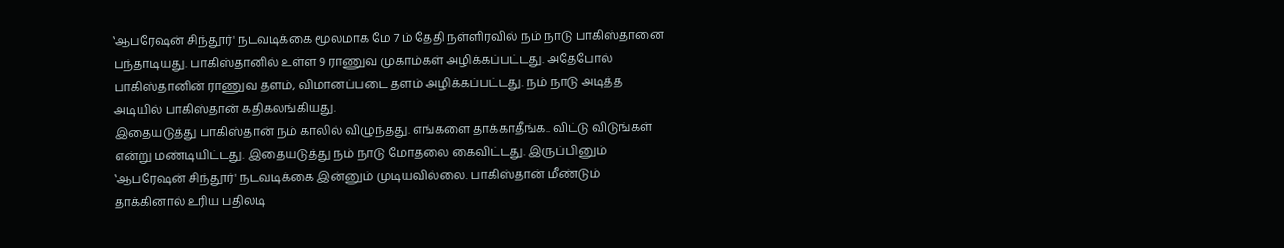‛ஆபரேஷன் சிந்தூர்' நடவடிக்கை மூலமாக மே 7 ம் தேதி நள்ளிரவில் நம் நாடு பாகிஸ்தானை பந்தாடியது. பாகிஸ்தானில் உள்ள 9 ராணுவ முகாம்கள் அழிக்கப்பட்டது. அதேபோல் பாகிஸ்தானின் ராணுவ தளம், விமானப்படை தளம் அழிக்கப்பட்டது. நம் நாடு அடித்த அடியில் பாகிஸ்தான் கதிகலங்கியது.
இதையடுத்து பாகிஸ்தான் நம் காலில் விழுந்தது. எங்களை தாக்காதீங்க.. விட்டு விடுங்கள் என்று மண்டியிட்டது. இதையடுத்து நம் நாடு மோதலை கைவிட்டது. இருப்பினும் ‛ஆபரேஷன் சிந்தூர்' நடவடிக்கை இன்னும் முடியவில்லை. பாகிஸ்தான் மீண்டும் தாக்கினால் உரிய பதிலடி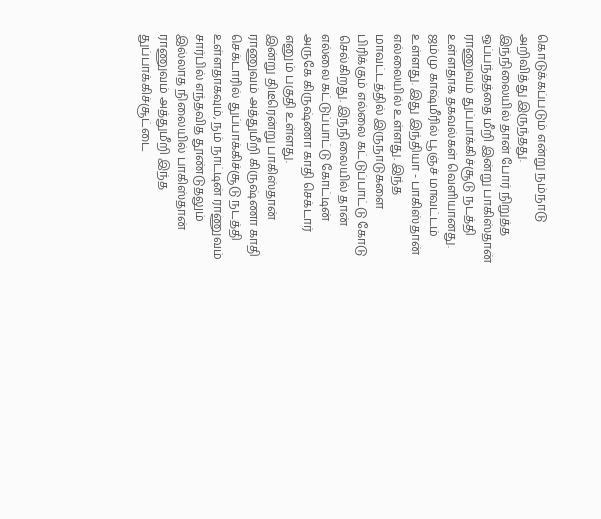கொடுக்கப்படும் என்று நம்நாடு அறிவித்து இருந்தது.
இந்நிலையில் தான் போர் நிறுத்த ஒப்பந்தத்தை மீறி இன்று பாகிஸ்தான் ராணுவம் துப்பாக்கிச்சூடு நடத்தி உள்ளதாக தகவல்கள் வெளியானது. ஜம்மு காஷ்மீரில் பூஞ்ச் மாவட்டம் உள்ளது. இது இந்தியா - பாகிஸ்தான் எல்லையில் உள்ளது. இந்த மாவட்டத்தில் இருநாடுகளை பிரிக்கும் எல்லை கட்டுப்பாட்டு கோடு செல்கிறது. இந்நிலையில் தான் எல்லை கட்டுப்பாட்டு கோட்டின் அருகே கிருஷ்ணா காதி செக்டார் எனும் பகுதி உள்ளது.
இன்று திடீரென்று பாகிஸ்தான் ராணுவம் அத்துமீறி கிருஷ்ணா காதி செக்டாரில் துப்பாக்கிச்சூடு நடத்தி உள்ளதாகவும், நம் நாட்டின் ராணுவம் சார்பில் எந்தவித தூண்டுதலும் இல்லாத நிலையில் பாகிஸ்தான் ராணுவம் அத்துமீறி இந்த துப்பாக்கிச்சூட்டை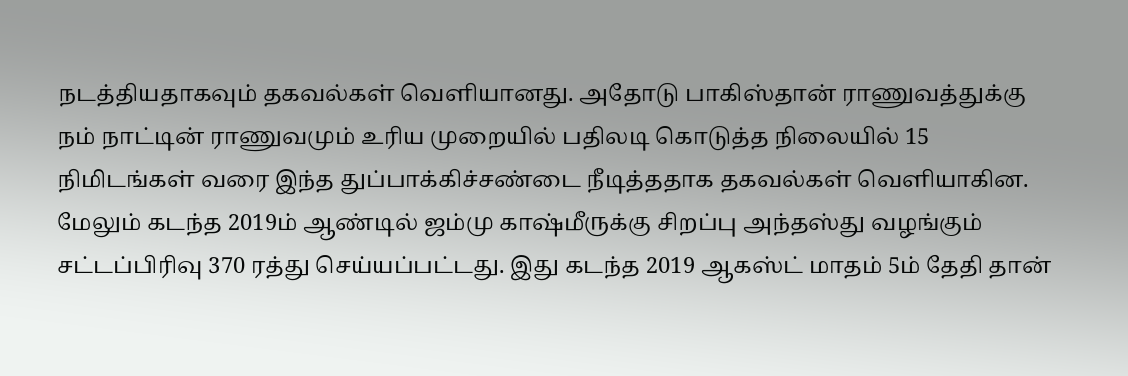நடத்தியதாகவும் தகவல்கள் வெளியானது. அதோடு பாகிஸ்தான் ராணுவத்துக்கு நம் நாட்டின் ராணுவமும் உரிய முறையில் பதிலடி கொடுத்த நிலையில் 15 நிமிடங்கள் வரை இந்த துப்பாக்கிச்சண்டை நீடித்ததாக தகவல்கள் வெளியாகின.
மேலும் கடந்த 2019ம் ஆண்டில் ஜம்மு காஷ்மீருக்கு சிறப்பு அந்தஸ்து வழங்கும் சட்டப்பிரிவு 370 ரத்து செய்யப்பட்டது. இது கடந்த 2019 ஆகஸ்ட் மாதம் 5ம் தேதி தான்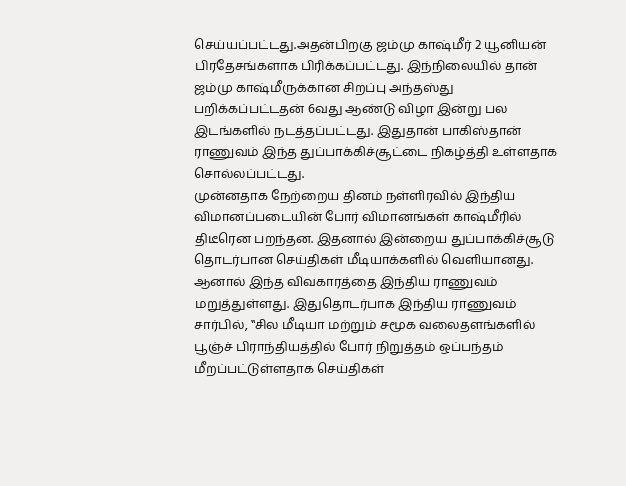செய்யப்பட்டது.அதன்பிறகு ஜம்மு காஷ்மீர் 2 யூனியன் பிரதேசங்களாக பிரிக்கப்பட்டது. இந்நிலையில் தான் ஜம்மு காஷ்மீருக்கான சிறப்பு அந்தஸ்து பறிக்கப்பட்டதன் 6வது ஆண்டு விழா இன்று பல இடங்களில் நடத்தப்பட்டது. இதுதான் பாகிஸ்தான் ராணுவம் இந்த துப்பாக்கிச்சூட்டை நிகழ்த்தி உள்ளதாக சொல்லப்பட்டது.
முன்னதாக நேற்றைய தினம் நள்ளிரவில் இந்திய விமானப்படையின் போர் விமானங்கள் காஷ்மீரில் திடீரென பறந்தன. இதனால் இன்றைய துப்பாக்கிச்சூடு தொடர்பான செய்திகள் மீடியாக்களில் வெளியானது. ஆனால் இந்த விவகாரத்தை இந்திய ராணுவம் மறுத்துள்ளது. இதுதொடர்பாக இந்திய ராணுவம் சார்பில், ‛‛சில மீடியா மற்றும் சமூக வலைதளங்களில் பூஞ்ச் பிராந்தியத்தில் போர் நிறுத்தம் ஒப்பந்தம் மீறப்பட்டுள்ளதாக செய்திகள்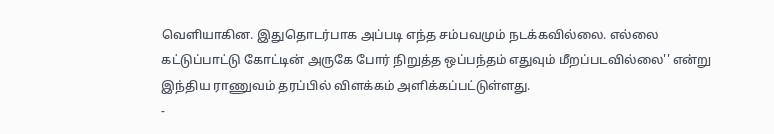வெளியாகின. இதுதொடர்பாக அப்படி எந்த சம்பவமும் நடக்கவில்லை. எல்லை கட்டுப்பாட்டு கோட்டின் அருகே போர் நிறுத்த ஒப்பந்தம் எதுவும் மீறப்படவில்லை'' என்று இந்திய ராணுவம் தரப்பில் விளக்கம் அளிக்கப்பட்டுள்ளது.
-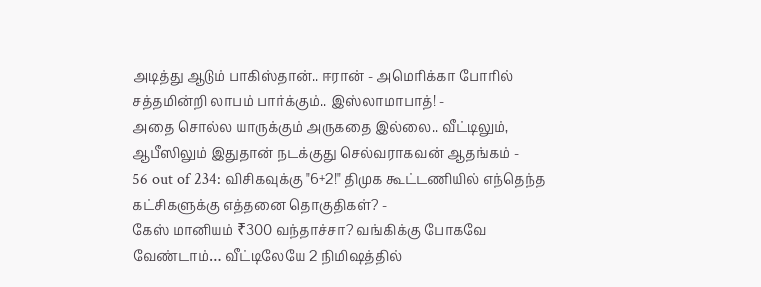அடித்து ஆடும் பாகிஸ்தான்.. ஈரான் - அமெரிக்கா போரில் சத்தமின்றி லாபம் பார்க்கும்.. இஸ்லாமாபாத்! -
அதை சொல்ல யாருக்கும் அருகதை இல்லை.. வீட்டிலும், ஆபீஸிலும் இதுதான் நடக்குது செல்வராகவன் ஆதங்கம் -
56 out of 234: விசிகவுக்கு "6+2!" திமுக கூட்டணியில் எந்தெந்த கட்சிகளுக்கு எத்தனை தொகுதிகள்? -
கேஸ் மானியம் ₹300 வந்தாச்சா? வங்கிக்கு போகவே வேண்டாம்… வீட்டிலேயே 2 நிமிஷத்தில்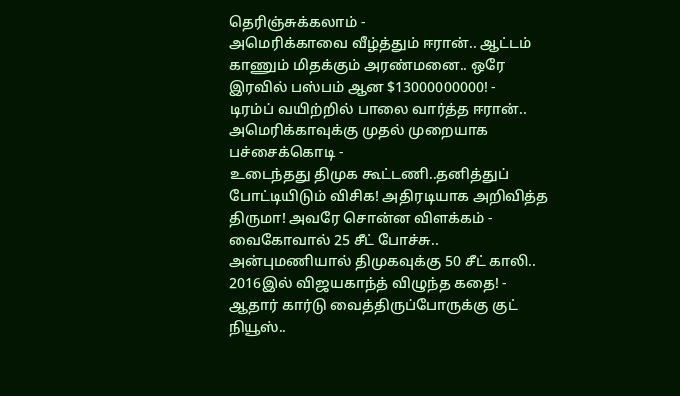தெரிஞ்சுக்கலாம் -
அமெரிக்காவை வீழ்த்தும் ஈரான்.. ஆட்டம் காணும் மிதக்கும் அரண்மனை.. ஒரே இரவில் பஸ்பம் ஆன $13000000000! -
டிரம்ப் வயிற்றில் பாலை வார்த்த ஈரான்.. அமெரிக்காவுக்கு முதல் முறையாக பச்சைக்கொடி -
உடைந்தது திமுக கூட்டணி..தனித்துப் போட்டியிடும் விசிக! அதிரடியாக அறிவித்த திருமா! அவரே சொன்ன விளக்கம் -
வைகோவால் 25 சீட் போச்சு.. அன்புமணியால் திமுகவுக்கு 50 சீட் காலி.. 2016இல் விஜயகாந்த் விழுந்த கதை! -
ஆதார் கார்டு வைத்திருப்போருக்கு குட் நியூஸ்..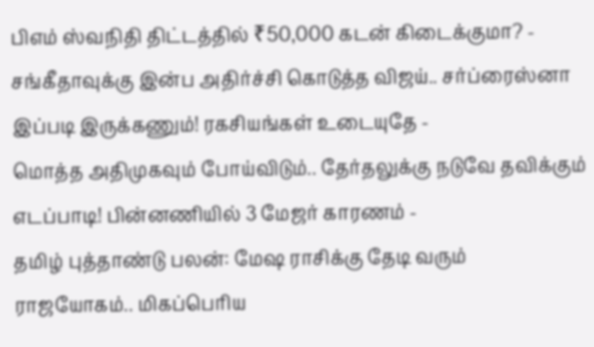பிஎம் ஸ்வநிதி திட்டத்தில் ₹50,000 கடன் கிடைக்குமா? -
சங்கீதாவுக்கு இன்ப அதிர்ச்சி கொடுத்த விஜய்.. சர்ப்ரைஸ்னா இப்படி இருக்கணும்! ரகசியங்கள் உடையுதே -
மொத்த அதிமுகவும் போய்விடும்.. தேர்தலுக்கு நடுவே தவிக்கும் எடப்பாடி! பின்னணியில் 3 மேஜர் காரணம் -
தமிழ் புத்தாண்டு பலன்: மேஷ ராசிக்கு தேடி வரும் ராஜயோகம்.. மிகப்பெரிய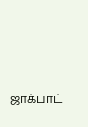ஜாக்பாட்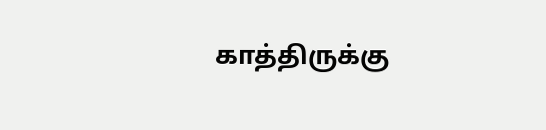காத்திருக்கு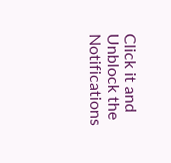Click it and Unblock the Notifications